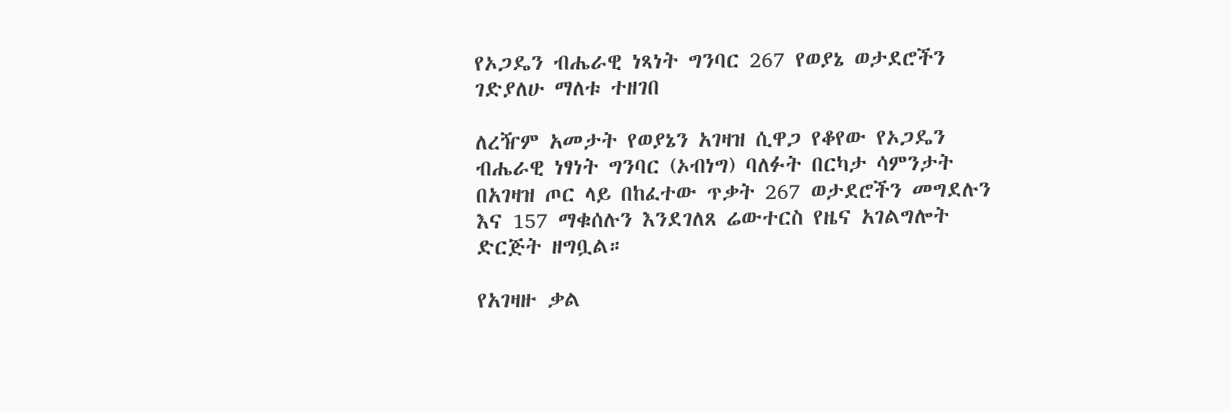የኦጋዴን ብሔራዊ ነጻነት ግንባር 267 የወያኔ ወታደሮችን ገድያለሁ ማለቱ ተዘገበ

ለረዥም አመታት የወያኔን አገዛዝ ሲዋጋ የቆየው የኦጋዴን ብሔራዊ ነፃነት ግንባር (ኦብነግ) ባለፉት በርካታ ሳምንታት በአገዛዝ ጦር ላይ በከፈተው ጥቃት 267 ወታደሮችን መግደሉን እና 157 ማቁሰሉን እንደገለጸ ሬውተርስ የዜና አገልግሎት ድርጅት ዘግቧል።

የአገዛዙ ቃል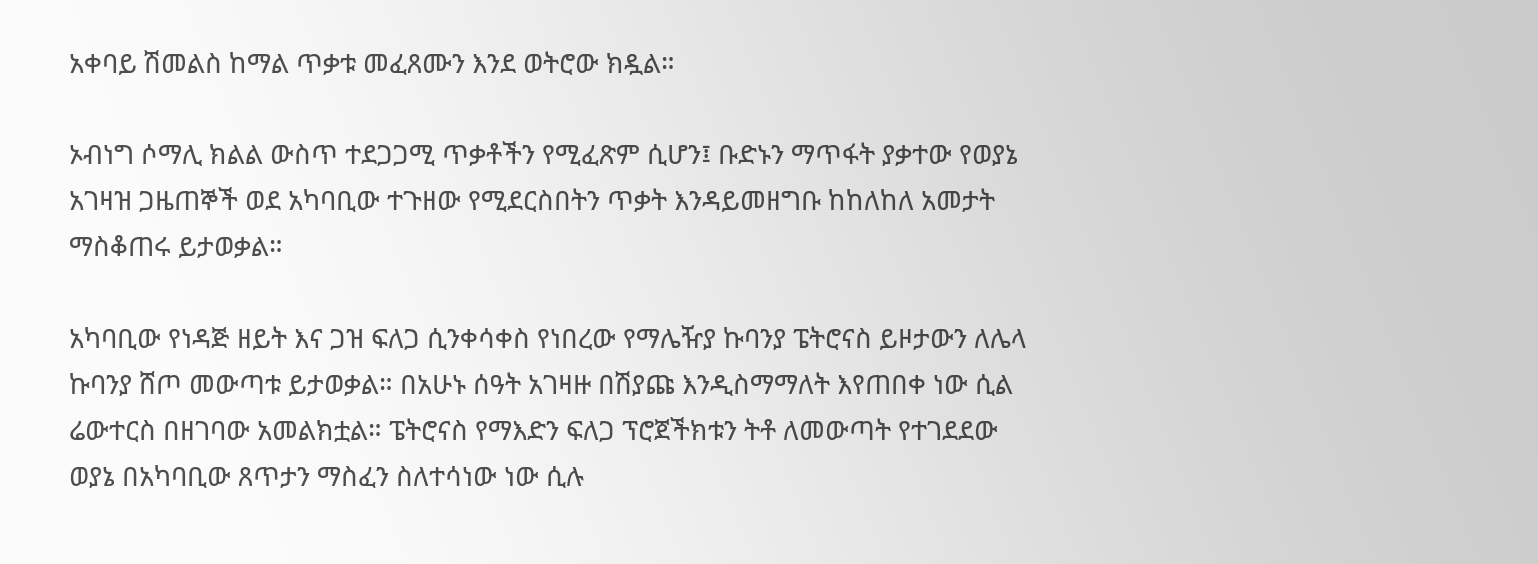አቀባይ ሽመልስ ከማል ጥቃቱ መፈጸሙን እንደ ወትሮው ክዷል።

ኦብነግ ሶማሊ ክልል ውስጥ ተደጋጋሚ ጥቃቶችን የሚፈጽም ሲሆን፤ ቡድኑን ማጥፋት ያቃተው የወያኔ አገዛዝ ጋዜጠኞች ወደ አካባቢው ተጉዘው የሚደርስበትን ጥቃት እንዳይመዘግቡ ከከለከለ አመታት ማስቆጠሩ ይታወቃል።

አካባቢው የነዳጅ ዘይት እና ጋዝ ፍለጋ ሲንቀሳቀስ የነበረው የማሌዥያ ኩባንያ ፔትሮናስ ይዞታውን ለሌላ ኩባንያ ሸጦ መውጣቱ ይታወቃል። በአሁኑ ሰዓት አገዛዙ በሽያጩ እንዲስማማለት እየጠበቀ ነው ሲል ሬውተርስ በዘገባው አመልክቷል። ፔትሮናስ የማእድን ፍለጋ ፕሮጀችክቱን ትቶ ለመውጣት የተገደደው ወያኔ በአካባቢው ጸጥታን ማስፈን ስለተሳነው ነው ሲሉ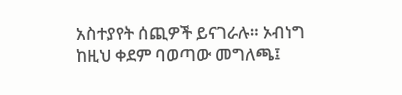አስተያየት ሰጪዎች ይናገራሉ። ኦብነግ ከዚህ ቀደም ባወጣው መግለጫ፤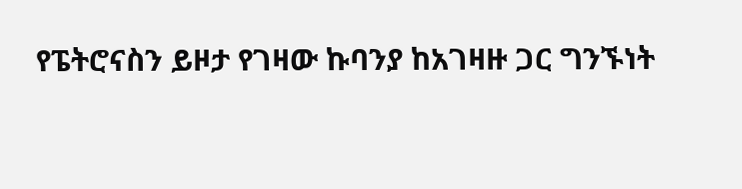የፔትሮናስን ይዞታ የገዛው ኩባንያ ከአገዛዙ ጋር ግንኙነት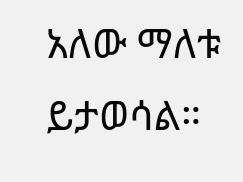አለው ማለቱ ይታወሳል።